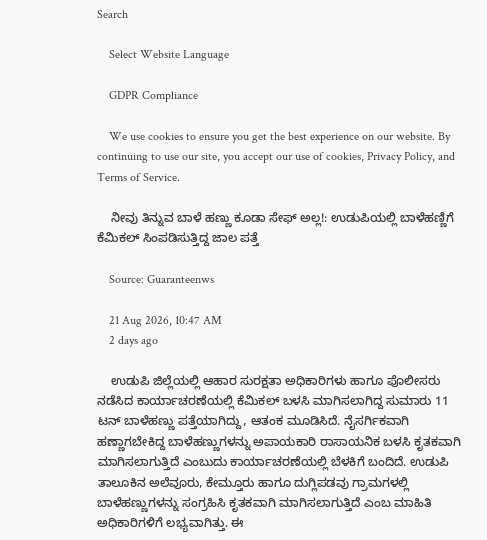Search

    Select Website Language

    GDPR Compliance

    We use cookies to ensure you get the best experience on our website. By continuing to use our site, you accept our use of cookies, Privacy Policy, and Terms of Service.

    ನೀವು ತಿನ್ನುವ ಬಾಳೆ ಹಣ್ಣು ಕೂಡಾ ಸೇಫ್ ಅಲ್ಲ!: ಉಡುಪಿಯಲ್ಲಿ ಬಾಳೆಹಣ್ಣಿಗೆ ಕೆಮಿಕಲ್‌ ಸಿಂಪಡಿಸುತ್ತಿದ್ದ ಜಾಲ ಪತ್ತೆ

    Source: Guaranteenws

    21 Aug 2026, 10:47 AM
    2 days ago

    ಉಡುಪಿ ಜಿಲ್ಲೆಯಲ್ಲಿ ಆಹಾರ ಸುರಕ್ಷತಾ ಅಧಿಕಾರಿಗಳು ಹಾಗೂ ಪೊಲೀಸರು ನಡೆಸಿದ ಕಾರ್ಯಾಚರಣೆಯಲ್ಲಿ ಕೆಮಿಕಲ್ ಬಳಸಿ ಮಾಗಿಸಲಾಗಿದ್ದ ಸುಮಾರು 11 ಟನ್ ಬಾಳೆಹಣ್ಣು ಪತ್ತೆಯಾಗಿದ್ದು, ಆತಂಕ ಮೂಡಿಸಿದೆ. ನೈಸರ್ಗಿಕವಾಗಿ ಹಣ್ಣಾಗಬೇಕಿದ್ದ ಬಾಳೆಹಣ್ಣುಗಳನ್ನು ಅಪಾಯಕಾರಿ ರಾಸಾಯನಿಕ ಬಳಸಿ ಕೃತಕವಾಗಿ ಮಾಗಿಸಲಾಗುತ್ತಿದೆ ಎಂಬುದು ಕಾರ್ಯಾಚರಣೆಯಲ್ಲಿ ಬೆಳಕಿಗೆ ಬಂದಿದೆ. ಉಡುಪಿ ತಾಲೂಕಿನ ಅಲೆವೂರು, ಕೇಮ್ತೂರು ಹಾಗೂ ದುಗ್ಲಿಪಡವು ಗ್ರಾಮಗಳಲ್ಲಿ ಬಾಳೆಹಣ್ಣುಗಳನ್ನು ಸಂಗ್ರಹಿಸಿ ಕೃತಕವಾಗಿ ಮಾಗಿಸಲಾಗುತ್ತಿದೆ ಎಂಬ ಮಾಹಿತಿ ಅಧಿಕಾರಿಗಳಿಗೆ ಲಭ್ಯವಾಗಿತ್ತು. ಈ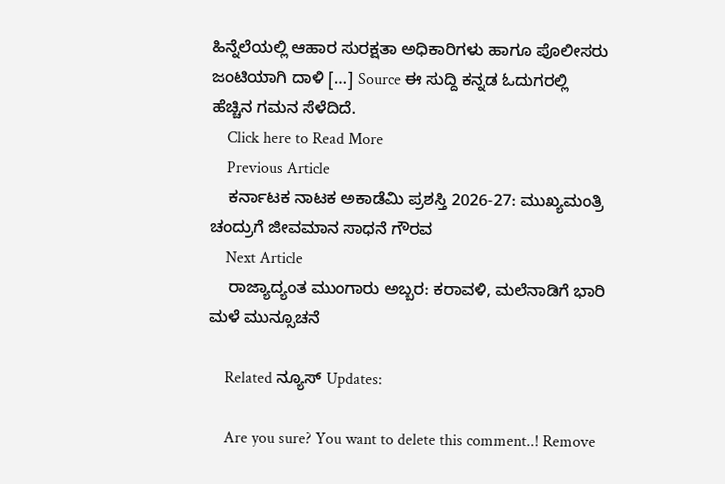ಹಿನ್ನೆಲೆಯಲ್ಲಿ ಆಹಾರ ಸುರಕ್ಷತಾ ಅಧಿಕಾರಿಗಳು ಹಾಗೂ ಪೊಲೀಸರು ಜಂಟಿಯಾಗಿ ದಾಳಿ […] Source ಈ ಸುದ್ದಿ ಕನ್ನಡ ಓದುಗರಲ್ಲಿ ಹೆಚ್ಚಿನ ಗಮನ ಸೆಳೆದಿದೆ.
    Click here to Read More
    Previous Article
    ಕರ್ನಾಟಕ ನಾಟಕ ಅಕಾಡೆಮಿ ಪ್ರಶಸ್ತಿ 2026-27: ಮುಖ್ಯಮಂತ್ರಿ ಚಂದ್ರುಗೆ ಜೀವಮಾನ ಸಾಧನೆ ಗೌರವ
    Next Article
    ರಾಜ್ಯಾದ್ಯಂತ ಮುಂಗಾರು ಅಬ್ಬರ: ಕರಾವಳಿ, ಮಲೆನಾಡಿಗೆ ಭಾರಿ ಮಳೆ ಮುನ್ಸೂಚನೆ

    Related ನ್ಯೂಸ್ Updates:

    Are you sure? You want to delete this comment..! Remove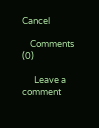Cancel

    Comments (0)

      Leave a comment